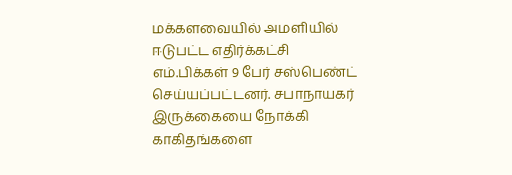மக்களவையில் அமளியில் ஈடுபட்ட எதிர்க்கட்சி எம்.பிக்கள் 9 பேர் சஸ்பெண்ட் செய்யப்பட்டனர். சபாநாயகர் இருக்கையை நோக்கி காகிதங்களை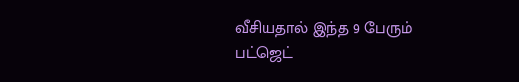வீசியதால் இந்த 9 பேரும் பட்ஜெட்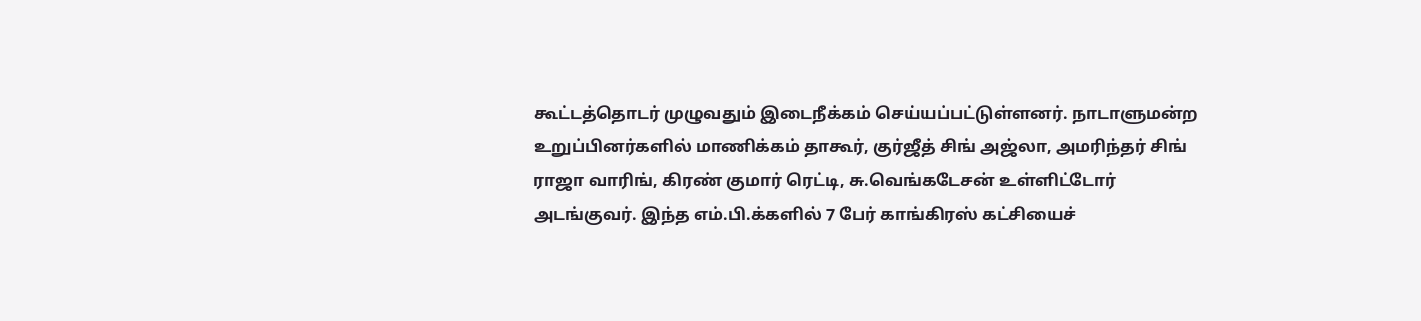கூட்டத்தொடர் முழுவதும் இடைநீக்கம் செய்யப்பட்டுள்ளனர். நாடாளுமன்ற உறுப்பினர்களில் மாணிக்கம் தாகூர், குர்ஜீத் சிங் அஜ்லா, அமரிந்தர் சிங் ராஜா வாரிங், கிரண் குமார் ரெட்டி, சு.வெங்கடேசன் உள்ளிட்டோர் அடங்குவர். இந்த எம்.பி.க்களில் 7 பேர் காங்கிரஸ் கட்சியைச்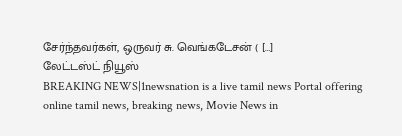சேர்ந்தவர்கள், ஒருவர் சு. வெங்கடேசன் ( […]
லேட்டஸ்ட் நியூஸ்
BREAKING NEWS|1newsnation is a live tamil news Portal offering online tamil news, breaking news, Movie News in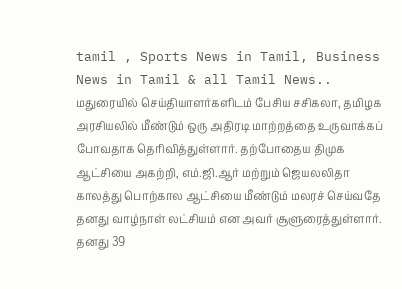tamil , Sports News in Tamil, Business News in Tamil & all Tamil News..
மதுரையில் செய்தியாளர்களிடம் பேசிய சசிகலா, தமிழக அரசியலில் மீண்டும் ஒரு அதிரடி மாற்றத்தை உருவாக்கப் போவதாக தெரிவித்துள்ளார். தற்போதைய திமுக ஆட்சியை அகற்றி, எம்.ஜி.ஆர் மற்றும் ஜெயலலிதா காலத்து பொற்கால ஆட்சியை மீண்டும் மலரச் செய்வதே தனது வாழ்நாள் லட்சியம் என அவர் சூளுரைத்துள்ளார். தனது 39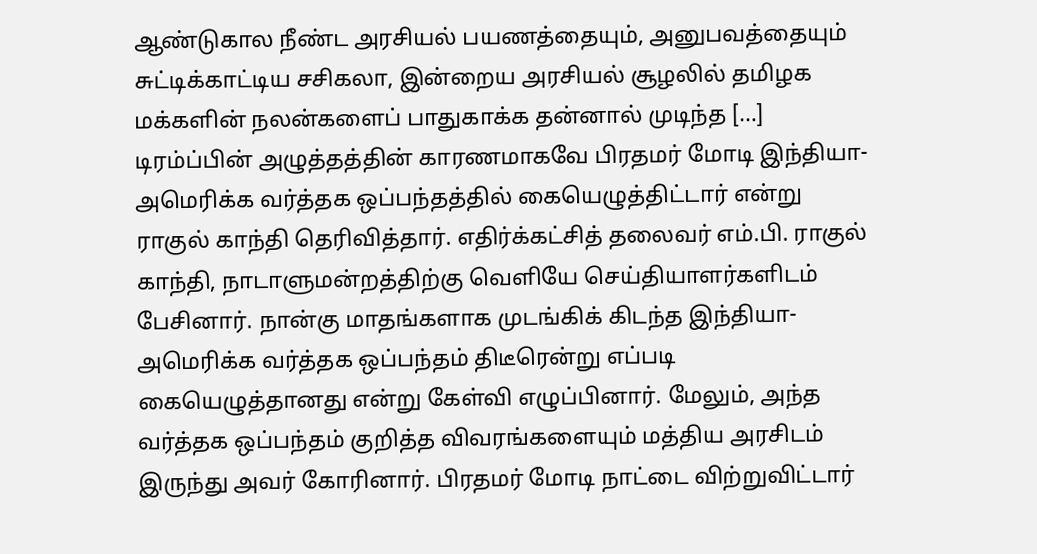ஆண்டுகால நீண்ட அரசியல் பயணத்தையும், அனுபவத்தையும் சுட்டிக்காட்டிய சசிகலா, இன்றைய அரசியல் சூழலில் தமிழக மக்களின் நலன்களைப் பாதுகாக்க தன்னால் முடிந்த […]
டிரம்ப்பின் அழுத்தத்தின் காரணமாகவே பிரதமர் மோடி இந்தியா-அமெரிக்க வர்த்தக ஒப்பந்தத்தில் கையெழுத்திட்டார் என்று ராகுல் காந்தி தெரிவித்தார். எதிர்க்கட்சித் தலைவர் எம்.பி. ராகுல் காந்தி, நாடாளுமன்றத்திற்கு வெளியே செய்தியாளர்களிடம் பேசினார். நான்கு மாதங்களாக முடங்கிக் கிடந்த இந்தியா-அமெரிக்க வர்த்தக ஒப்பந்தம் திடீரென்று எப்படி கையெழுத்தானது என்று கேள்வி எழுப்பினார். மேலும், அந்த வர்த்தக ஒப்பந்தம் குறித்த விவரங்களையும் மத்திய அரசிடம் இருந்து அவர் கோரினார். பிரதமர் மோடி நாட்டை விற்றுவிட்டார்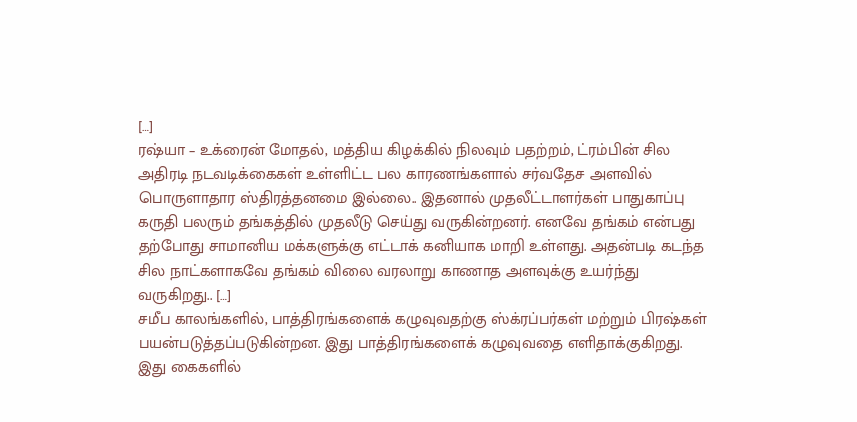[…]
ரஷ்யா – உக்ரைன் மோதல், மத்திய கிழக்கில் நிலவும் பதற்றம், ட்ரம்பின் சில அதிரடி நடவடிக்கைகள் உள்ளிட்ட பல காரணங்களால் சர்வதேச அளவில் பொருளாதார ஸ்திரத்தனமை இல்லை.. இதனால் முதலீட்டாளர்கள் பாதுகாப்பு கருதி பலரும் தங்கத்தில் முதலீடு செய்து வருகின்றனர். எனவே தங்கம் என்பது தற்போது சாமானிய மக்களுக்கு எட்டாக் கனியாக மாறி உள்ளது. அதன்படி கடந்த சில நாட்களாகவே தங்கம் விலை வரலாறு காணாத அளவுக்கு உயர்ந்து வருகிறது.. […]
சமீப காலங்களில், பாத்திரங்களைக் கழுவுவதற்கு ஸ்க்ரப்பர்கள் மற்றும் பிரஷ்கள் பயன்படுத்தப்படுகின்றன. இது பாத்திரங்களைக் கழுவுவதை எளிதாக்குகிறது. இது கைகளில்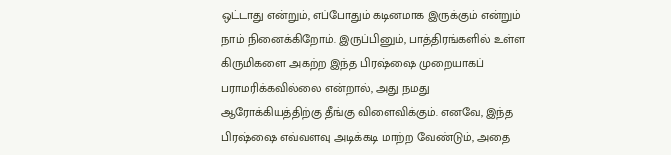ஒட்டாது என்றும், எப்போதும் கடினமாக இருக்கும் என்றும் நாம் நினைக்கிறோம். இருப்பினும், பாத்திரங்களில் உள்ள கிருமிகளை அகற்ற இந்த பிரஷ்ஷை முறையாகப் பராமரிக்கவில்லை என்றால், அது நமது ஆரோக்கியத்திற்கு தீங்கு விளைவிக்கும். எனவே, இந்த பிரஷ்ஷை எவ்வளவு அடிக்கடி மாற்ற வேண்டும், அதை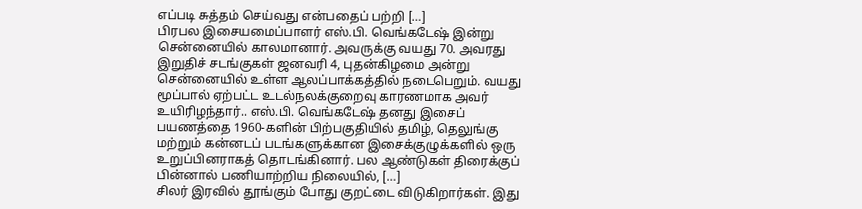எப்படி சுத்தம் செய்வது என்பதைப் பற்றி […]
பிரபல இசையமைப்பாளர் எஸ்.பி. வெங்கடேஷ் இன்று சென்னையில் காலமானார். அவருக்கு வயது 70. அவரது இறுதிச் சடங்குகள் ஜனவரி 4, புதன்கிழமை அன்று சென்னையில் உள்ள ஆலப்பாக்கத்தில் நடைபெறும். வயது மூப்பால் ஏற்பட்ட உடல்நலக்குறைவு காரணமாக அவர் உயிரிழந்தார்.. எஸ்.பி. வெங்கடேஷ் தனது இசைப் பயணத்தை 1960-களின் பிற்பகுதியில் தமிழ், தெலுங்கு மற்றும் கன்னடப் படங்களுக்கான இசைக்குழுக்களில் ஒரு உறுப்பினராகத் தொடங்கினார். பல ஆண்டுகள் திரைக்குப் பின்னால் பணியாற்றிய நிலையில், […]
சிலர் இரவில் தூங்கும் போது குறட்டை விடுகிறார்கள். இது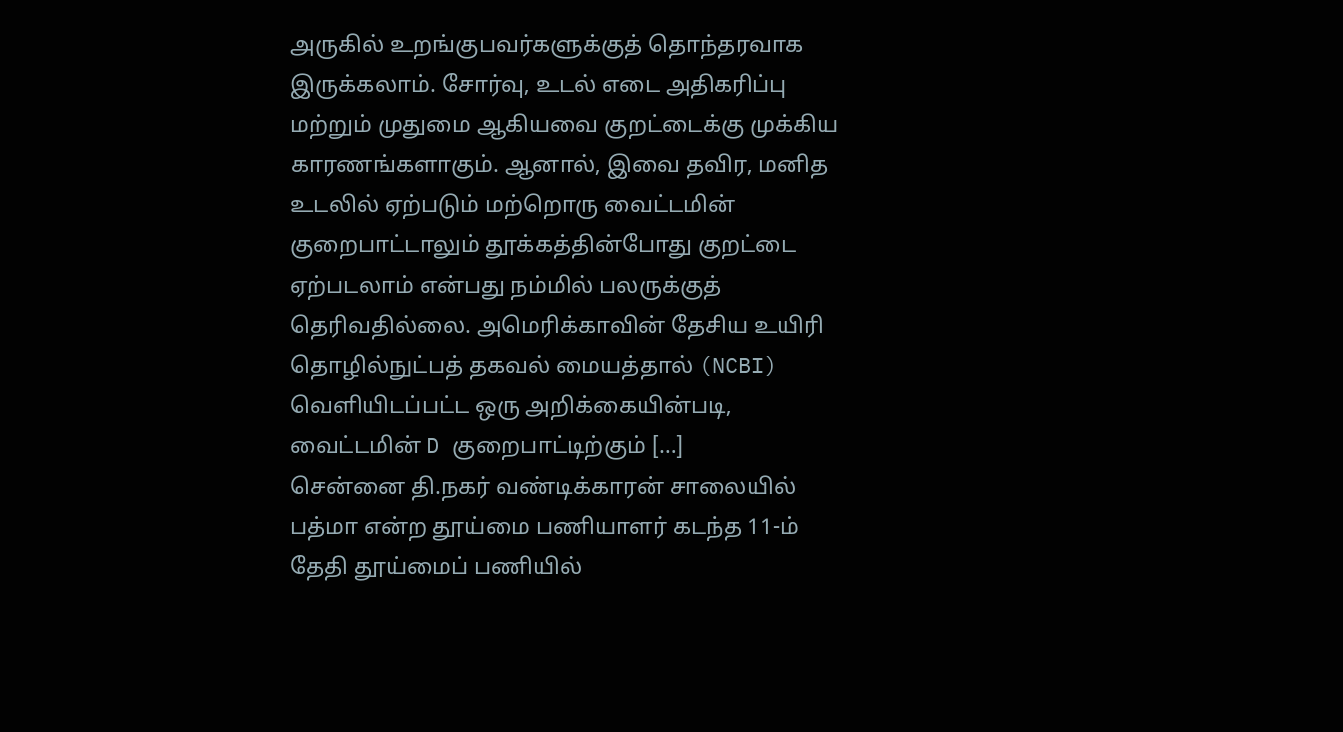அருகில் உறங்குபவர்களுக்குத் தொந்தரவாக இருக்கலாம். சோர்வு, உடல் எடை அதிகரிப்பு மற்றும் முதுமை ஆகியவை குறட்டைக்கு முக்கிய காரணங்களாகும். ஆனால், இவை தவிர, மனித உடலில் ஏற்படும் மற்றொரு வைட்டமின் குறைபாட்டாலும் தூக்கத்தின்போது குறட்டை ஏற்படலாம் என்பது நம்மில் பலருக்குத் தெரிவதில்லை. அமெரிக்காவின் தேசிய உயிரி தொழில்நுட்பத் தகவல் மையத்தால் (NCBI) வெளியிடப்பட்ட ஒரு அறிக்கையின்படி, வைட்டமின் D குறைபாட்டிற்கும் […]
சென்னை தி.நகர் வண்டிக்காரன் சாலையில் பத்மா என்ற தூய்மை பணியாளர் கடந்த 11-ம் தேதி தூய்மைப் பணியில்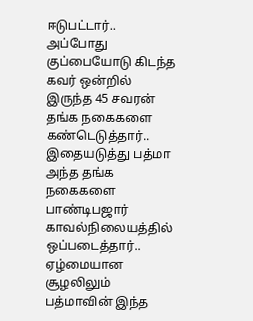ஈடுபட்டார்.. அப்போது குப்பையோடு கிடந்த கவர் ஒன்றில் இருந்த 45 சவரன் தங்க நகைகளை கண்டெடுத்தார்.. இதையடுத்து பத்மா அந்த தங்க நகைகளை பாண்டிபஜார் காவல்நிலையத்தில் ஒப்படைத்தார்.. ஏழ்மையான சூழலிலும் பத்மாவின் இந்த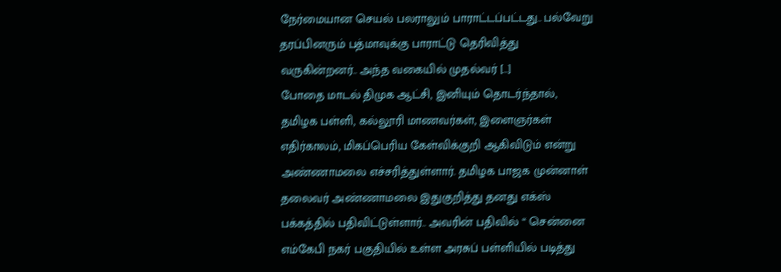நேர்மையான செயல் பலராலும் பாராட்டப்பட்டது.. பல்வேறு தரப்பினரும் பத்மாவுக்கு பாராட்டு தெரிவித்து வருகின்றனர்.. அந்த வகையில் முதல்வர் […]
போதை மாடல் திமுக ஆட்சி, இனியும் தொடர்ந்தால், தமிழக பள்ளி, கல்லூரி மாணவர்கள், இளைஞர்கள் எதிர்காலம், மிகப்பெரிய கேள்விக்குறி ஆகிவிடும் என்று அண்ணாமலை எச்சரித்துள்ளார். தமிழக பாஜக முன்னாள் தலைவர் அண்ணாமலை இதுகுறித்து தனது எக்ஸ் பக்கத்தில் பதிவிட்டுள்ளார்.. அவரின் பதிவில் “ சென்னை எம்கேபி நகர் பகுதியில் உள்ள அரசுப் பள்ளியில் படித்து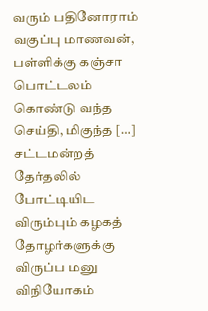வரும் பதினோராம் வகுப்பு மாணவன், பள்ளிக்கு கஞ்சா பொட்டலம் கொண்டு வந்த செய்தி, மிகுந்த […]
சட்டமன்றத் தேர்தலில் போட்டியிட விரும்பும் கழகத் தோழர்களுக்கு விருப்ப மனு விநியோகம்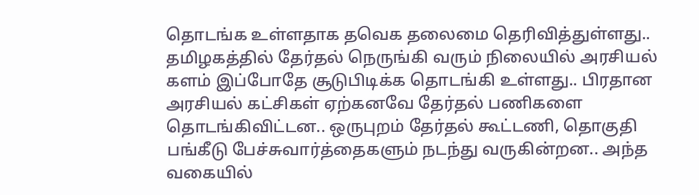தொடங்க உள்ளதாக தவெக தலைமை தெரிவித்துள்ளது.. தமிழகத்தில் தேர்தல் நெருங்கி வரும் நிலையில் அரசியல் களம் இப்போதே சூடுபிடிக்க தொடங்கி உள்ளது.. பிரதான அரசியல் கட்சிகள் ஏற்கனவே தேர்தல் பணிகளை தொடங்கிவிட்டன.. ஒருபுறம் தேர்தல் கூட்டணி, தொகுதி பங்கீடு பேச்சுவார்த்தைகளும் நடந்து வருகின்றன.. அந்த வகையில்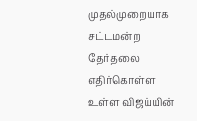முதல்முறையாக சட்டமன்ற தேர்தலை எதிர்கொள்ள உள்ள விஜய்யின்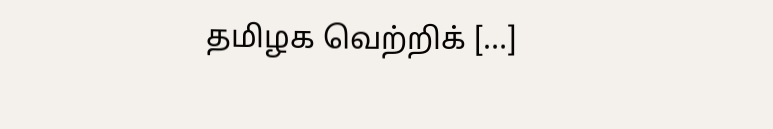தமிழக வெற்றிக் […]